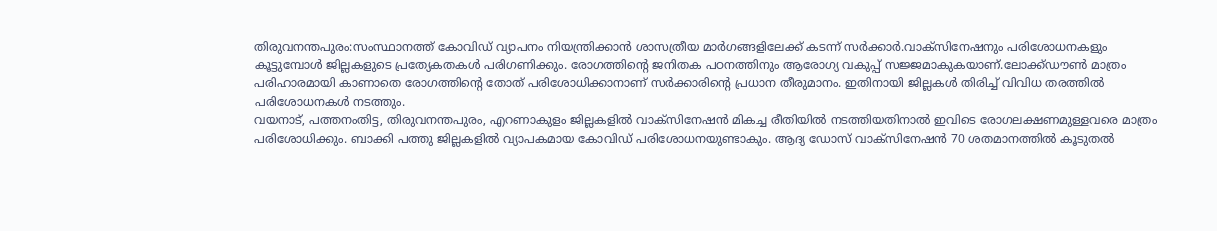തിരുവനന്തപുരം:സംസ്ഥാനത്ത് കോവിഡ് വ്യാപനം നിയന്ത്രിക്കാൻ ശാസത്രീയ മാർഗങ്ങളിലേക്ക് കടന്ന് സർക്കാർ.വാക്സിനേഷനും പരിശോധനകളും കൂട്ടുമ്പോൾ ജില്ലകളുടെ പ്രത്യേകതകൾ പരിഗണിക്കും. രോഗത്തിന്റെ ജനിതക പഠനത്തിനും ആരോഗ്യ വകുപ്പ് സജ്ജമാകുകയാണ്.ലോക്ക്ഡൗൺ മാത്രം പരിഹാരമായി കാണാതെ രോഗത്തിന്റെ തോത് പരിശോധിക്കാനാണ് സർക്കാരിന്റെ പ്രധാന തീരുമാനം. ഇതിനായി ജില്ലകൾ തിരിച്ച് വിവിധ തരത്തിൽ പരിശോധനകൾ നടത്തും.
വയനാട്, പത്തനംതിട്ട, തിരുവനന്തപുരം, എറണാകുളം ജില്ലകളിൽ വാക്സിനേഷൻ മികച്ച രീതിയിൽ നടത്തിയതിനാൽ ഇവിടെ രോഗലക്ഷണമുള്ളവരെ മാത്രം പരിശോധിക്കും. ബാക്കി പത്തു ജില്ലകളിൽ വ്യാപകമായ കോവിഡ് പരിശോധനയുണ്ടാകും. ആദ്യ ഡോസ് വാക്സിനേഷൻ 70 ശതമാനത്തിൽ കൂടുതൽ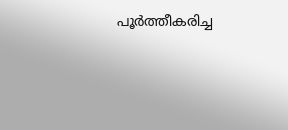പൂർത്തീകരിച്ച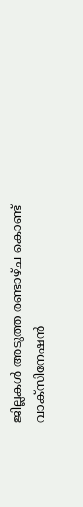ജില്ലകൾ അടുത്ത രണ്ടാഴ്ച കൊണ്ട് വാക്സിനേഷൻ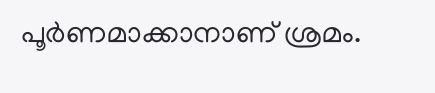പൂർണമാക്കാനാണ് ശ്രമം.